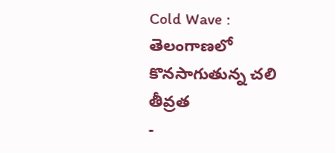Cold Wave : తెలంగాణలో కొనసాగుతున్న చలి తీవ్రత
-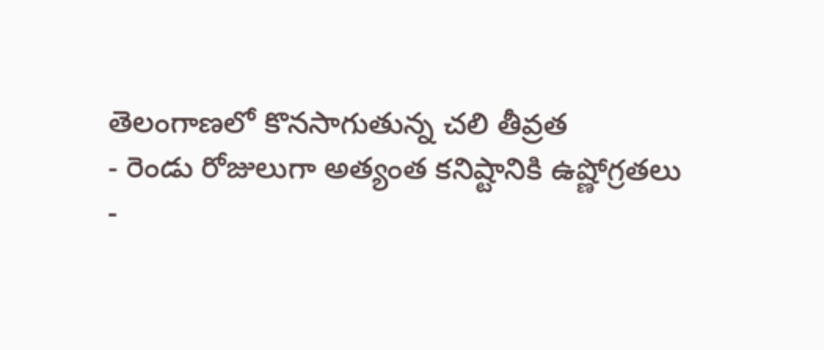తెలంగాణలో కొనసాగుతున్న చలి తీవ్రత
- రెండు రోజులుగా అత్యంత కనిష్టానికి ఉష్ణోగ్రతలు
-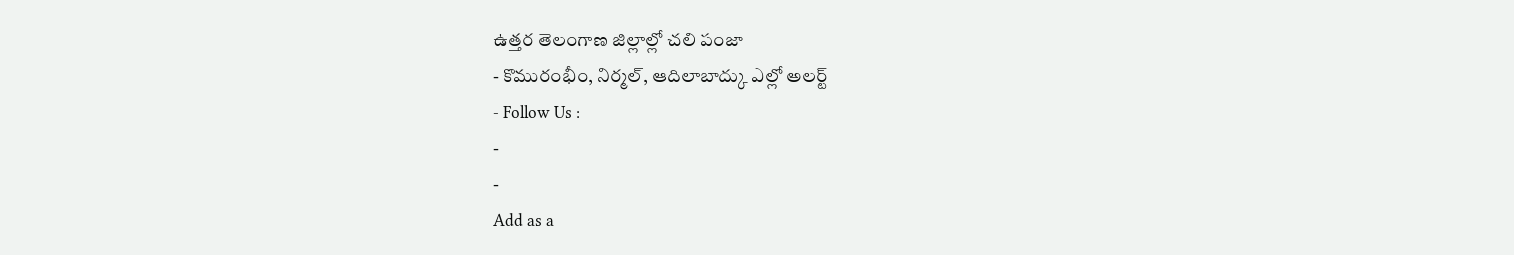ఉత్తర తెలంగాణ జిల్లాల్లో చలి పంజా
- కొమురంభీం, నిర్మల్, ఆదిలాబాద్కు ఎల్లో అలర్ట్
- Follow Us :
-
-
Add as a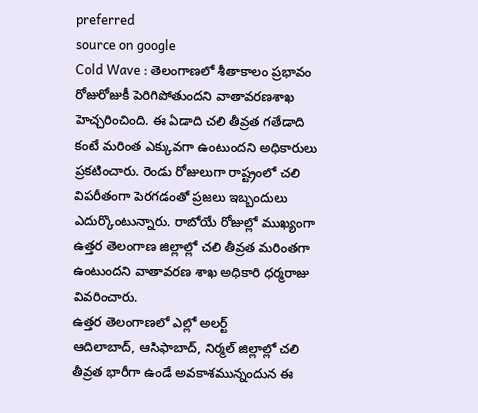preferred
source on google
Cold Wave : తెలంగాణలో శీతాకాలం ప్రభావం రోజురోజుకీ పెరిగిపోతుందని వాతావరణశాఖ హెచ్చరించింది. ఈ ఏడాది చలి తీవ్రత గతేడాది కంటే మరింత ఎక్కువగా ఉంటుందని అధికారులు ప్రకటించారు. రెండు రోజులుగా రాష్ట్రంలో చలి విపరీతంగా పెరగడంతో ప్రజలు ఇబ్బందులు ఎదుర్కొంటున్నారు. రాబోయే రోజుల్లో ముఖ్యంగా ఉత్తర తెలంగాణ జిల్లాల్లో చలి తీవ్రత మరింతగా ఉంటుందని వాతావరణ శాఖ అధికారి ధర్మరాజు వివరించారు.
ఉత్తర తెలంగాణలో ఎల్లో అలర్ట్
ఆదిలాబాద్, ఆసిఫాబాద్, నిర్మల్ జిల్లాల్లో చలి తీవ్రత భారీగా ఉండే అవకాశమున్నందున ఈ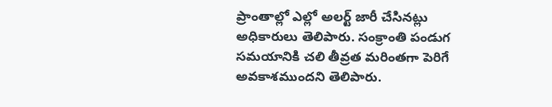ప్రాంతాల్లో ఎల్లో అలర్ట్ జారీ చేసినట్లు అధికారులు తెలిపారు. సంక్రాంతి పండుగ సమయానికి చలి తీవ్రత మరింతగా పెరిగే అవకాశముందని తెలిపారు.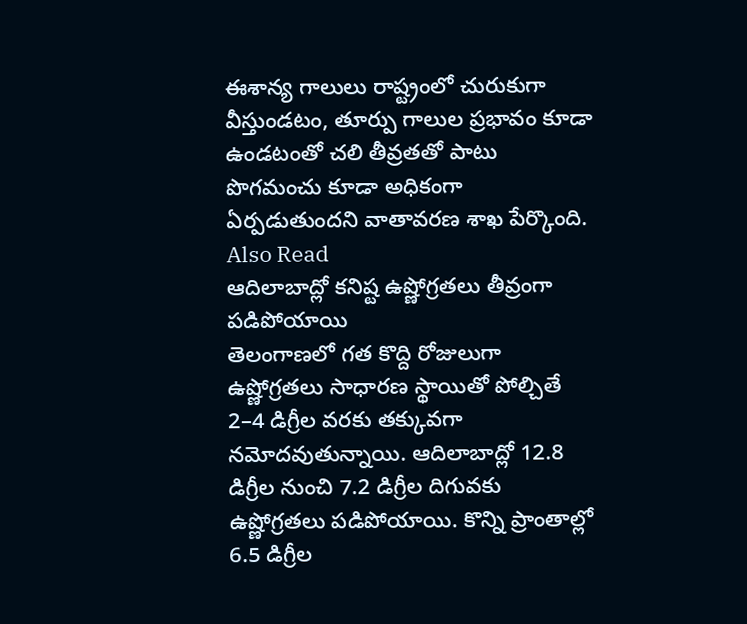ఈశాన్య గాలులు రాష్ట్రంలో చురుకుగా వీస్తుండటం, తూర్పు గాలుల ప్రభావం కూడా ఉండటంతో చలి తీవ్రతతో పాటు పొగమంచు కూడా అధికంగా ఏర్పడుతుందని వాతావరణ శాఖ పేర్కొంది.
Also Read
ఆదిలాబాద్లో కనిష్ట ఉష్ణోగ్రతలు తీవ్రంగా పడిపోయాయి
తెలంగాణలో గత కొద్ది రోజులుగా ఉష్ణోగ్రతలు సాధారణ స్థాయితో పోల్చితే 2–4 డిగ్రీల వరకు తక్కువగా నమోదవుతున్నాయి. ఆదిలాబాద్లో 12.8 డిగ్రీల నుంచి 7.2 డిగ్రీల దిగువకు ఉష్ణోగ్రతలు పడిపోయాయి. కొన్ని ప్రాంతాల్లో 6.5 డిగ్రీల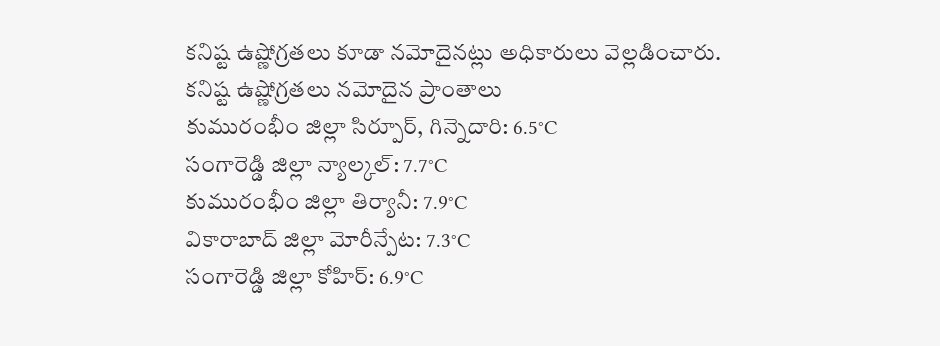కనిష్ట ఉష్ణోగ్రతలు కూడా నమోదైనట్లు అధికారులు వెల్లడించారు.
కనిష్ట ఉష్ణోగ్రతలు నమోదైన ప్రాంతాలు
కుమురంభీం జిల్లా సిర్పూర్, గిన్నెదారి: 6.5°C
సంగారెడ్డి జిల్లా న్యాల్కల్: 7.7°C
కుమురంభీం జిల్లా తిర్యానీ: 7.9°C
వికారాబాద్ జిల్లా మోరీన్పేట: 7.3°C
సంగారెడ్డి జిల్లా కోహిర్: 6.9°C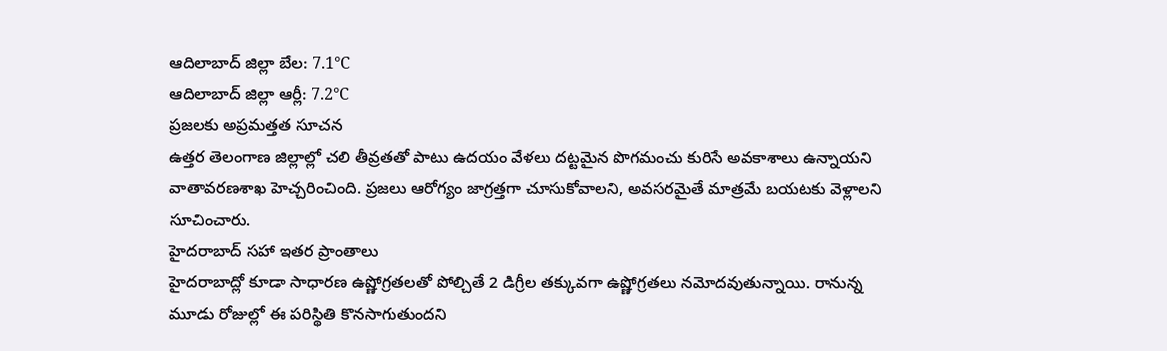ఆదిలాబాద్ జిల్లా బేల: 7.1°C
ఆదిలాబాద్ జిల్లా ఆర్లీ: 7.2°C
ప్రజలకు అప్రమత్తత సూచన
ఉత్తర తెలంగాణ జిల్లాల్లో చలి తీవ్రతతో పాటు ఉదయం వేళలు దట్టమైన పొగమంచు కురిసే అవకాశాలు ఉన్నాయని వాతావరణశాఖ హెచ్చరించింది. ప్రజలు ఆరోగ్యం జాగ్రత్తగా చూసుకోవాలని, అవసరమైతే మాత్రమే బయటకు వెళ్లాలని సూచించారు.
హైదరాబాద్ సహా ఇతర ప్రాంతాలు
హైదరాబాద్లో కూడా సాధారణ ఉష్ణోగ్రతలతో పోల్చితే 2 డిగ్రీల తక్కువగా ఉష్ణోగ్రతలు నమోదవుతున్నాయి. రానున్న మూడు రోజుల్లో ఈ పరిస్థితి కొనసాగుతుందని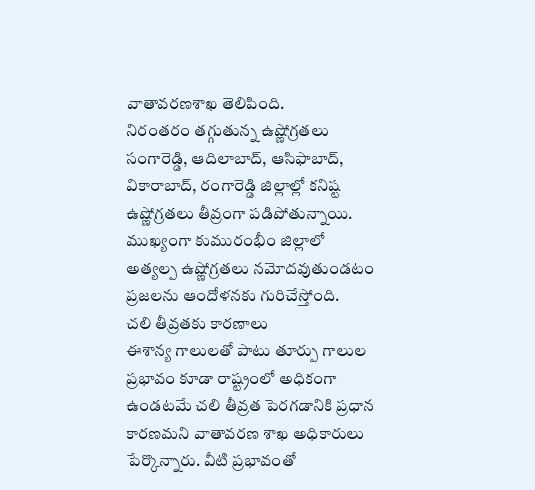వాతావరణశాఖ తెలిపింది.
నిరంతరం తగ్గుతున్న ఉష్ణోగ్రతలు
సంగారెడ్డి, ఆదిలాబాద్, ఆసిఫాబాద్, వికారాబాద్, రంగారెడ్డి జిల్లాల్లో కనిష్ట ఉష్ణోగ్రతలు తీవ్రంగా పడిపోతున్నాయి. ముఖ్యంగా కుమురంభీం జిల్లాలో అత్యల్ప ఉష్ణోగ్రతలు నమోదవుతుండటం ప్రజలను ఆందోళనకు గురిచేస్తోంది.
చలి తీవ్రతకు కారణాలు
ఈశాన్య గాలులతో పాటు తూర్పు గాలుల ప్రభావం కూడా రాష్ట్రంలో అధికంగా ఉండటమే చలి తీవ్రత పెరగడానికి ప్రధాన కారణమని వాతావరణ శాఖ అధికారులు పేర్కొన్నారు. వీటి ప్రభావంతో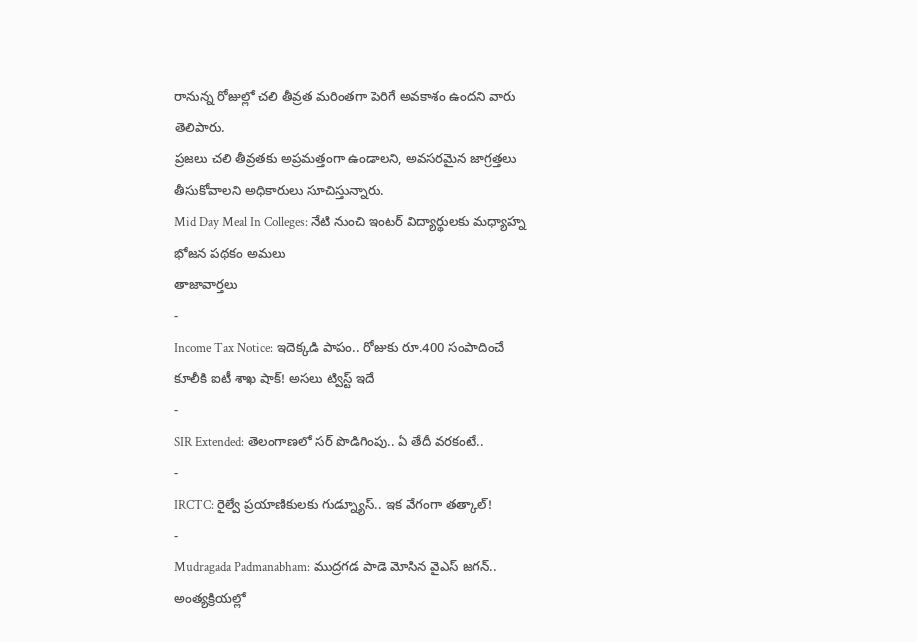రానున్న రోజుల్లో చలి తీవ్రత మరింతగా పెరిగే అవకాశం ఉందని వారు తెలిపారు.
ప్రజలు చలి తీవ్రతకు అప్రమత్తంగా ఉండాలని, అవసరమైన జాగ్రత్తలు తీసుకోవాలని అధికారులు సూచిస్తున్నారు.
Mid Day Meal In Colleges: నేటి నుంచి ఇంటర్ విద్యార్థులకు మధ్యాహ్న భోజన పథకం అమలు
తాజావార్తలు
-
Income Tax Notice: ఇదెక్కడి పాపం.. రోజుకు రూ.400 సంపాదించే కూలీకి ఐటీ శాఖ షాక్! అసలు ట్విస్ట్ ఇదే
-
SIR Extended: తెలంగాణలో సర్ పొడిగింపు.. ఏ తేదీ వరకంటే..
-
IRCTC: రైల్వే ప్రయాణికులకు గుడ్న్యూస్.. ఇక వేగంగా తత్కాల్!
-
Mudragada Padmanabham: ముద్రగడ పాడె మోసిన వైఎస్ జగన్.. అంత్యక్రియల్లో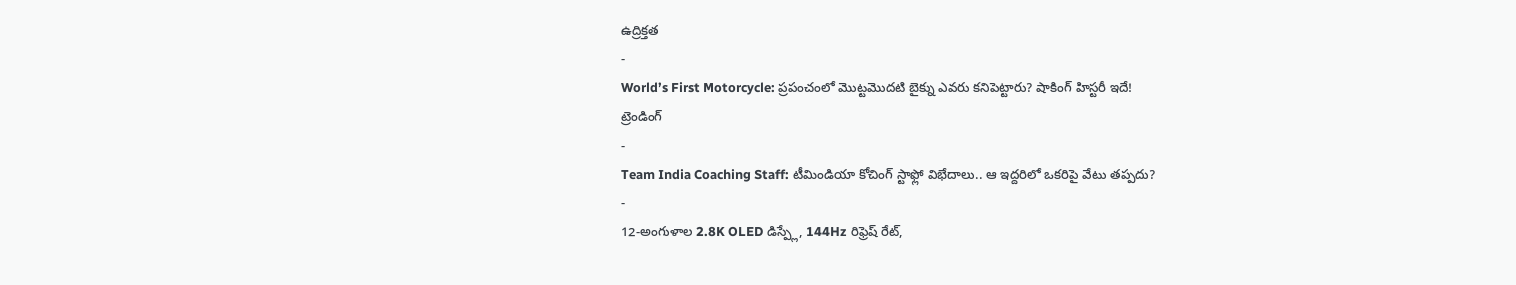ఉద్రిక్తత
-
World’s First Motorcycle: ప్రపంచంలో మొట్టమొదటి బైక్ను ఎవరు కనిపెట్టారు? షాకింగ్ హిస్టరీ ఇదే!
ట్రెండింగ్
-
Team India Coaching Staff: టీమిండియా కోచింగ్ స్టాఫ్లో విభేదాలు.. ఆ ఇద్దరిలో ఒకరిపై వేటు తప్పదు?
-
12-అంగుళాల 2.8K OLED డిస్ప్లే, 144Hz రిఫ్రెష్ రేట్,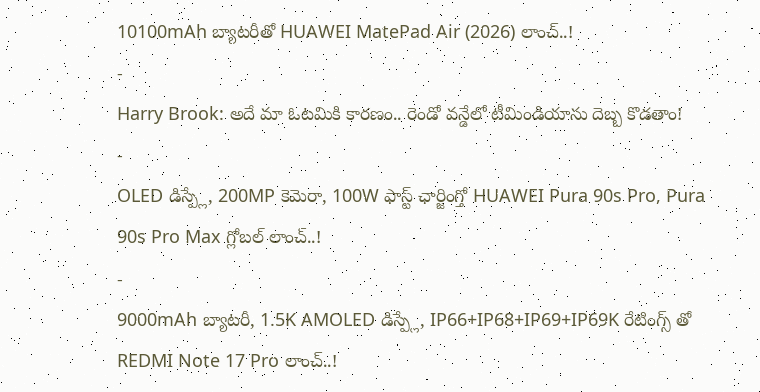10100mAh బ్యాటరీతో HUAWEI MatePad Air (2026) లాంచ్..!
-
Harry Brook: అదే మా ఓటమికి కారణం.. రెండో వన్డేలో టీమిండియాను దెబ్బ కొడతాం!
-
OLED డిస్ప్లే, 200MP కెమెరా, 100W ఫాస్ట్ ఛార్జింగ్తో HUAWEI Pura 90s Pro, Pura 90s Pro Max గ్లోబల్ లాంచ్..!
-
9000mAh బ్యాటరీ, 1.5K AMOLED డిస్ప్లే, IP66+IP68+IP69+IP69K రేటింగ్స్ తో REDMI Note 17 Pro లాంచ్..!